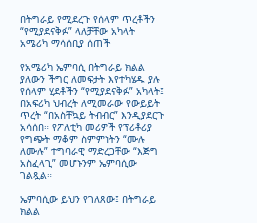በትግራይ የሚደረጉ የሰላም ጥረቶችን “የሚያደናቅፉ” ላለቻቸው አካላት አሜሪካ ማሳሰቢያ ሰጠች

የአሜሪካ ኤምባሲ በትግራይ ክልል ያለውን ችግር ለመፍታት እየተካሄዱ ያሉ የሰላም ሂደቶችን “የሚያደናቅፉ” አካላት፤ በአፍሪካ ህብረት ለሚመራው የውይይት ጥረት “በአስቸኳይ ትብብር” እንዲያደርጉ አሳሰበ። የፖለቲካ መሪዎች የፕሪቶሪያ የግጭት ማቆም ስምምነትን “ሙሉ ለሙሉ” ተግባራዊ ማድረጋቸው “እጅግ አስፈላጊ” መሆኑንም ኤምባሲው ገልጿል።

ኤምባሲው ይህን የገለጸው፤ በትግራይ ክልል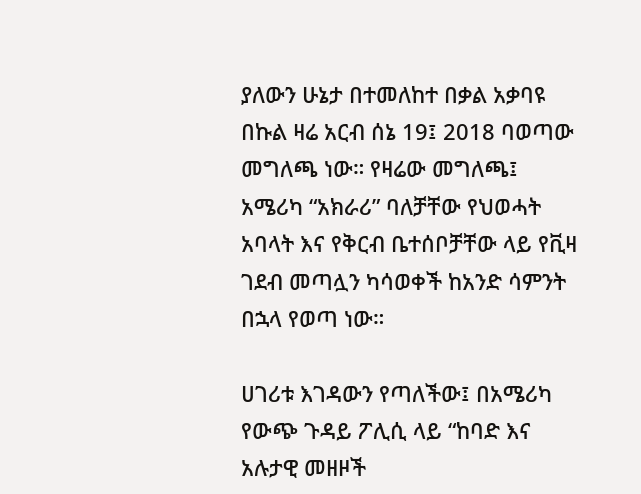ያለውን ሁኔታ በተመለከተ በቃል አቃባዩ በኩል ዛሬ አርብ ሰኔ 19፤ 2018 ባወጣው መግለጫ ነው። የዛሬው መግለጫ፤ አሜሪካ “አክራሪ” ባለቻቸው የህወሓት አባላት እና የቅርብ ቤተሰቦቻቸው ላይ የቪዛ ገደብ መጣሏን ካሳወቀች ከአንድ ሳምንት በኋላ የወጣ ነው።

ሀገሪቱ እገዳውን የጣለችው፤ በአሜሪካ የውጭ ጉዳይ ፖሊሲ ላይ “ከባድ እና አሉታዊ መዘዞች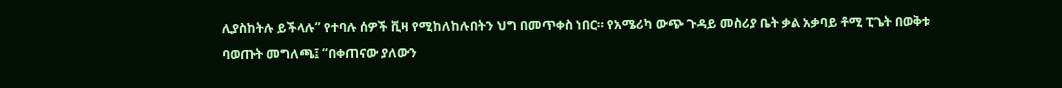ሊያስከትሉ ይችላሉ” የተባሉ ሰዎች ቪዛ የሚከለከሉበትን ህግ በመጥቀስ ነበር። የአሜሪካ ውጭ ጉዳይ መስሪያ ቤት ቃል አቃባይ ቶሚ ፒጌት በወቅቱ ባወጡት መግለጫ፤ “በቀጠናው ያለውን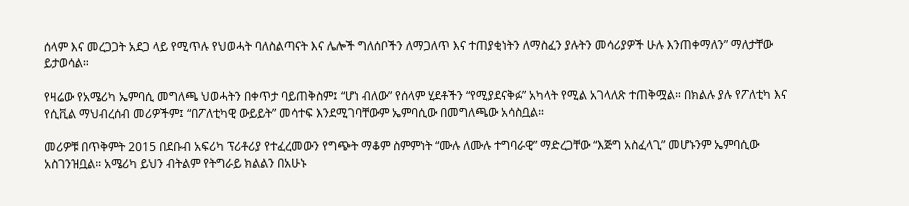ሰላም እና መረጋጋት አደጋ ላይ የሚጥሉ የህወሓት ባለስልጣናት እና ሌሎች ግለሰቦችን ለማጋለጥ እና ተጠያቂነትን ለማስፈን ያሉትን መሳሪያዎች ሁሉ እንጠቀማለን” ማለታቸው ይታወሳል።

የዛሬው የአሜሪካ ኤምባሲ መግለጫ ህወሓትን በቀጥታ ባይጠቅስም፤ “ሆነ ብለው” የሰላም ሂደቶችን “የሚያደናቅፉ” አካላት የሚል አገላለጽ ተጠቅሟል። በክልሉ ያሉ የፖለቲካ እና የሲቪል ማህብረሰብ መሪዎችም፤ “በፖለቲካዊ ውይይት” መሳተፍ እንደሚገባቸውም ኤምባሲው በመግለጫው አሳስቧል።

መሪዎቹ በጥቅምት 2015 በደቡብ አፍሪካ ፕሪቶሪያ የተፈረመውን የግጭት ማቆም ስምምነት “ሙሉ ለሙሉ ተግባራዊ” ማድረጋቸው “እጅግ አስፈላጊ” መሆኑንም ኤምባሲው አስገንዝቧል። አሜሪካ ይህን ብትልም የትግራይ ክልልን በአሁኑ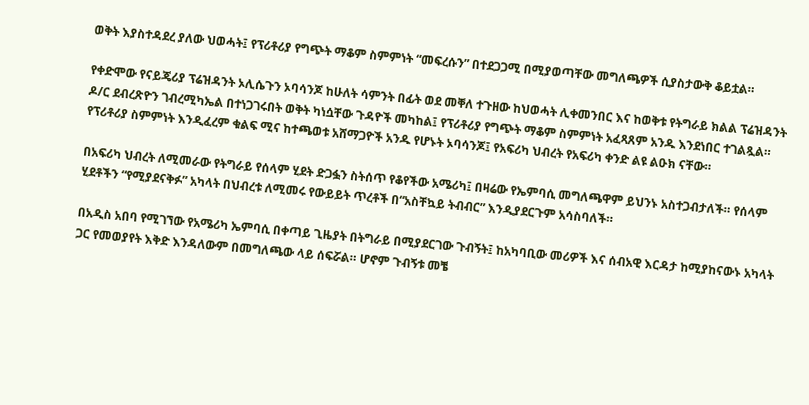ወቅት እያስተዳደረ ያለው ህወሓት፤ የፕሪቶሪያ የግጭት ማቆም ስምምነት “መፍረሱን” በተደጋጋሚ በሚያወጣቸው መግለጫዎች ሲያስታውቅ ቆይቷል።

የቀድሞው የናይጄሪያ ፕሬዝዳንት ኦሊሴጉን ኦባሳንጆ ከሁለት ሳምንት በፊት ወደ መቐለ ተጉዘው ከህወሓት ሊቀመንበር እና ከወቅቱ የትግራይ ክልል ፕሬዝዳንት ዶ/ር ደብረጽዮን ገብረሚካኤል በተነጋገሩበት ወቅት ካነሷቸው ጉዳዮች መካከል፤ የፕሪቶሪያ የግጭት ማቆም ስምምነት አፈጻጸም አንዱ እንደነበር ተገልጿል። የፕሪቶሪያ ስምምነት እንዲፈረም ቁልፍ ሚና ከተጫወቱ አሸማጋዮች አንዱ የሆኑት ኦባሳንጆ፤ የአፍሪካ ህብረት የአፍሪካ ቀንድ ልዩ ልዑክ ናቸው።

በአፍሪካ ህብረት ለሚመራው የትግራይ የሰላም ሂደት ድጋፏን ስትሰጥ የቆየችው አሜሪካ፤ በዛሬው የኤምባሲ መግለጫዋም ይህንኑ አስተጋብታለች። የሰላም ሂደቶችን “የሚያደናቅፉ” አካላት በህብረቱ ለሚመሩ የውይይት ጥረቶች በ“አስቸኳይ ትብብር” እንዲያደርጉም አሳስባለች።

በአዲስ አበባ የሚገኘው የአሜሪካ ኤምባሲ በቀጣይ ጊዜያት በትግራይ በሚያደርገው ጉብኝት፤ ከአካባቢው መሪዎች እና ሰብአዊ እርዳታ ከሚያከናውኑ አካላት ጋር የመወያየት እቅድ እንዳለውም በመግለጫው ላይ ሰፍሯል። ሆኖም ጉብኝቱ መቼ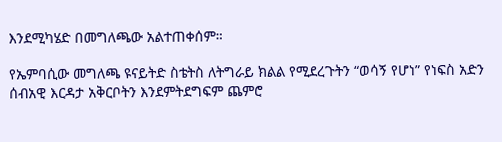እንደሚካሄድ በመግለጫው አልተጠቀሰም።

የኤምባሲው መግለጫ ዩናይትድ ስቴትስ ለትግራይ ክልል የሚደረጉትን “ወሳኝ የሆነ” የነፍስ አድን ሰብአዊ እርዳታ አቅርቦትን እንደምትደግፍም ጨምሮ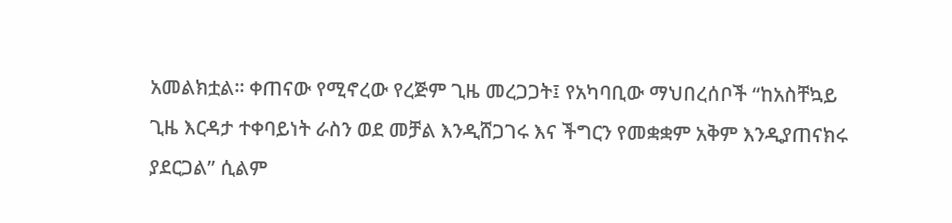አመልክቷል። ቀጠናው የሚኖረው የረጅም ጊዜ መረጋጋት፤ የአካባቢው ማህበረሰቦች “ከአስቸኳይ ጊዜ እርዳታ ተቀባይነት ራስን ወደ መቻል እንዲሸጋገሩ እና ችግርን የመቋቋም አቅም እንዲያጠናክሩ ያደርጋል” ሲልም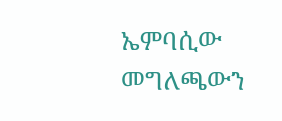ኤምባሲው መግለጫውን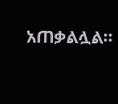አጠቃልሏል።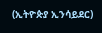(ኢትዮጵያ ኢንሳይደር)